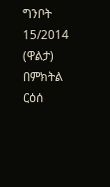ግንቦት 15/2014 (ዋልታ) በምክትል ርዕሰ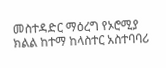መስተዳድር ማዕረግ የኦሮሚያ ክልል ከተማ ከላስተር አስተባባሪ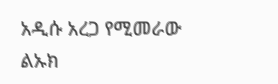አዲሱ አረጋ የሚመራው ልኡክ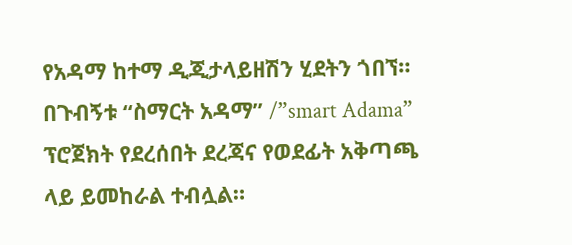የአዳማ ከተማ ዲጂታላይዘሽን ሂደትን ጎበኘ።
በጉብኝቱ “ስማርት አዳማ” /”smart Adama” ፕሮጀክት የደረሰበት ደረጃና የወደፊት አቅጣጫ ላይ ይመከራል ተብሏል።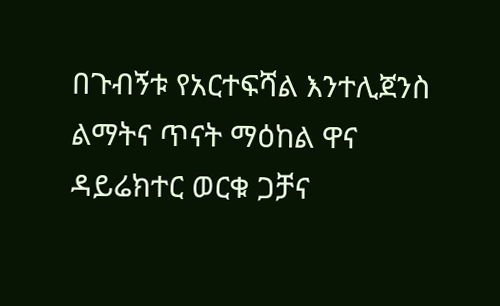በጉብኝቱ የአርተፍሻል እንተሊጀንስ ልማትና ጥናት ማዕከል ዋና ዳይሬክተር ወርቁ ጋቻና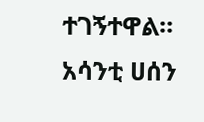ተገኝተዋል።
አሳንቲ ሀሰን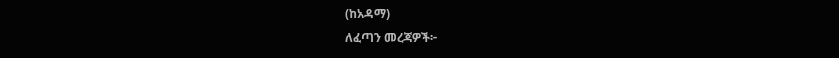(ከአዳማ)
ለፈጣን መረጃዎች፦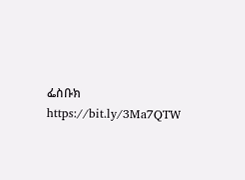ፌስቡክ https://bit.ly/3Ma7QTW